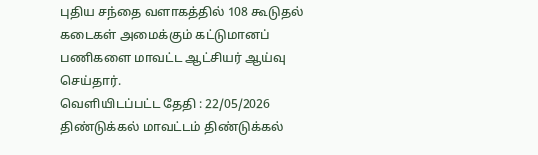புதிய சந்தை வளாகத்தில் 108 கூடுதல் கடைகள் அமைக்கும் கட்டுமானப் பணிகளை மாவட்ட ஆட்சியர் ஆய்வு செய்தார்.
வெளியிடப்பட்ட தேதி : 22/05/2026
திண்டுக்கல் மாவட்டம் திண்டுக்கல்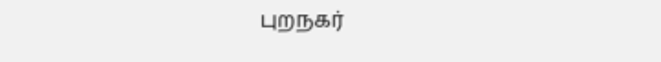புறநகர்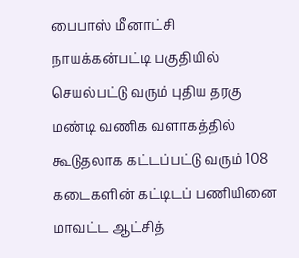பைபாஸ் மீனாட்சி நாயக்கன்பட்டி பகுதியில் செயல்பட்டு வரும் புதிய தரகு மண்டி வணிக வளாகத்தில் கூடுதலாக கட்டப்பட்டு வரும் 108 கடைகளின் கட்டிடப் பணியினை மாவட்ட ஆட்சித்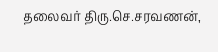தலைவர் திரு.செ.சரவணன்,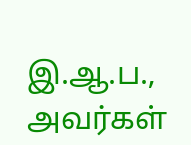இ.ஆ.ப., அவர்கள்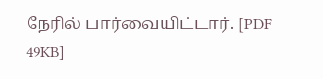நேரில் பார்வையிட்டார். [PDF 49KB]